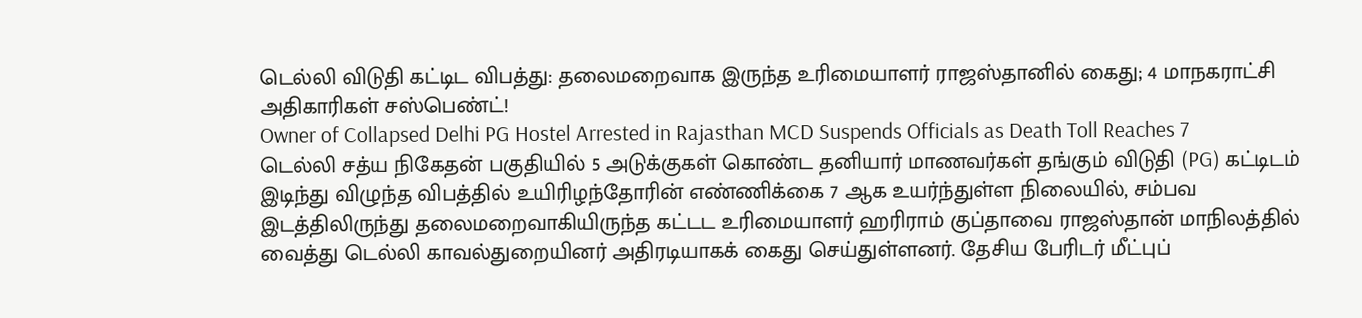டெல்லி விடுதி கட்டிட விபத்து: தலைமறைவாக இருந்த உரிமையாளர் ராஜஸ்தானில் கைது; 4 மாநகராட்சி அதிகாரிகள் சஸ்பெண்ட்!
Owner of Collapsed Delhi PG Hostel Arrested in Rajasthan MCD Suspends Officials as Death Toll Reaches 7
டெல்லி சத்ய நிகேதன் பகுதியில் 5 அடுக்குகள் கொண்ட தனியார் மாணவர்கள் தங்கும் விடுதி (PG) கட்டிடம் இடிந்து விழுந்த விபத்தில் உயிரிழந்தோரின் எண்ணிக்கை 7 ஆக உயர்ந்துள்ள நிலையில், சம்பவ இடத்திலிருந்து தலைமறைவாகியிருந்த கட்டட உரிமையாளர் ஹரிராம் குப்தாவை ராஜஸ்தான் மாநிலத்தில் வைத்து டெல்லி காவல்துறையினர் அதிரடியாகக் கைது செய்துள்ளனர். தேசிய பேரிடர் மீட்புப்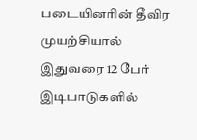படையினரின் தீவிர முயற்சியால் இதுவரை 12 பேர் இடிபாடுகளில்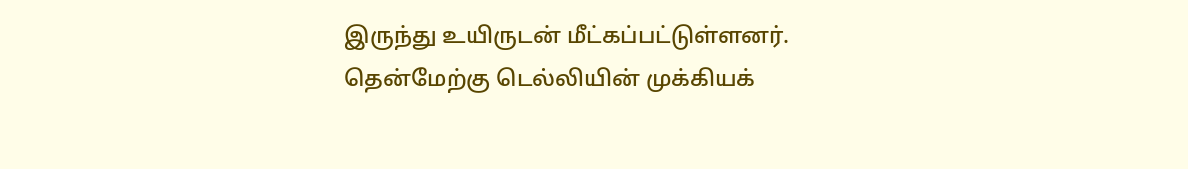இருந்து உயிருடன் மீட்கப்பட்டுள்ளனர்.
தென்மேற்கு டெல்லியின் முக்கியக்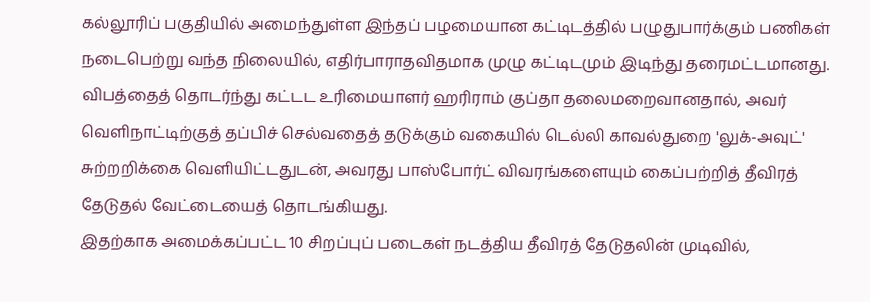கல்லூரிப் பகுதியில் அமைந்துள்ள இந்தப் பழமையான கட்டிடத்தில் பழுதுபார்க்கும் பணிகள் நடைபெற்று வந்த நிலையில், எதிர்பாராதவிதமாக முழு கட்டிடமும் இடிந்து தரைமட்டமானது. விபத்தைத் தொடர்ந்து கட்டட உரிமையாளர் ஹரிராம் குப்தா தலைமறைவானதால், அவர் வெளிநாட்டிற்குத் தப்பிச் செல்வதைத் தடுக்கும் வகையில் டெல்லி காவல்துறை 'லுக்-அவுட்' சுற்றறிக்கை வெளியிட்டதுடன், அவரது பாஸ்போர்ட் விவரங்களையும் கைப்பற்றித் தீவிரத் தேடுதல் வேட்டையைத் தொடங்கியது.
இதற்காக அமைக்கப்பட்ட 10 சிறப்புப் படைகள் நடத்திய தீவிரத் தேடுதலின் முடிவில்,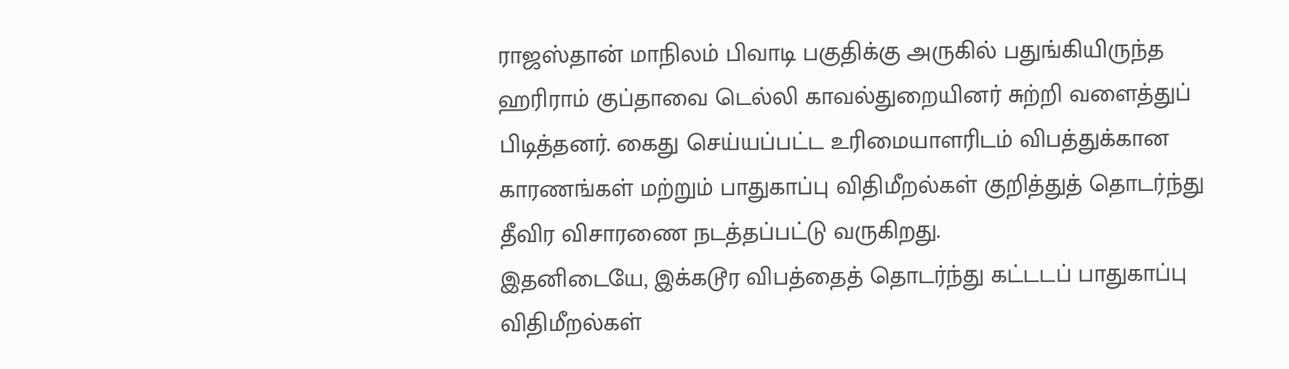ராஜஸ்தான் மாநிலம் பிவாடி பகுதிக்கு அருகில் பதுங்கியிருந்த ஹரிராம் குப்தாவை டெல்லி காவல்துறையினர் சுற்றி வளைத்துப் பிடித்தனர். கைது செய்யப்பட்ட உரிமையாளரிடம் விபத்துக்கான காரணங்கள் மற்றும் பாதுகாப்பு விதிமீறல்கள் குறித்துத் தொடர்ந்து தீவிர விசாரணை நடத்தப்பட்டு வருகிறது.
இதனிடையே, இக்கடூர விபத்தைத் தொடர்ந்து கட்டடப் பாதுகாப்பு விதிமீறல்கள்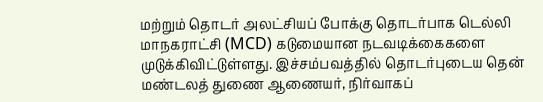மற்றும் தொடர் அலட்சியப் போக்கு தொடர்பாக டெல்லி மாநகராட்சி (MCD) கடுமையான நடவடிக்கைகளை முடுக்கிவிட்டுள்ளது. இச்சம்பவத்தில் தொடர்புடைய தென் மண்டலத் துணை ஆணையர், நிர்வாகப்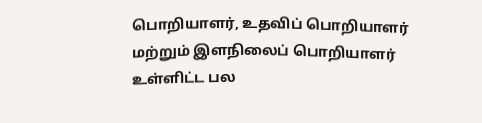பொறியாளர், உதவிப் பொறியாளர் மற்றும் இளநிலைப் பொறியாளர் உள்ளிட்ட பல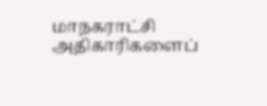மாநகராட்சி அதிகாரிகளைப்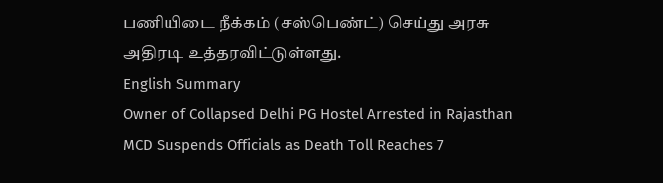பணியிடை நீக்கம் (சஸ்பெண்ட்) செய்து அரசு அதிரடி உத்தரவிட்டுள்ளது.
English Summary
Owner of Collapsed Delhi PG Hostel Arrested in Rajasthan MCD Suspends Officials as Death Toll Reaches 7